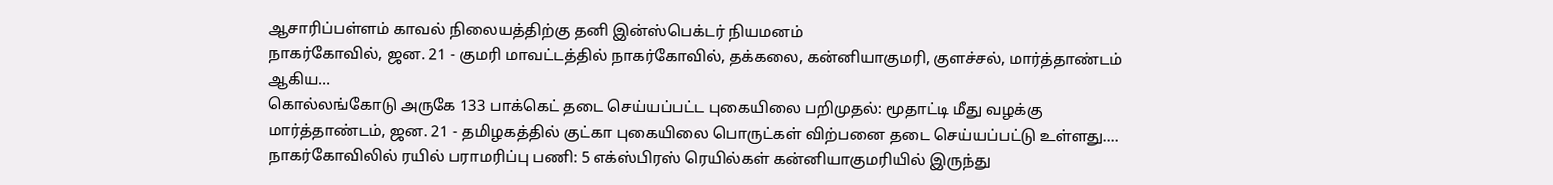ஆசாரிப்பள்ளம் காவல் நிலையத்திற்கு தனி இன்ஸ்பெக்டர் நியமனம்
நாகர்கோவில், ஜன. 21 - குமரி மாவட்டத்தில் நாகர்கோவில், தக்கலை, கன்னியாகுமரி, குளச்சல், மார்த்தாண்டம் ஆகிய…
கொல்லங்கோடு அருகே 133 பாக்கெட் தடை செய்யப்பட்ட புகையிலை பறிமுதல்: மூதாட்டி மீது வழக்கு
மார்த்தாண்டம், ஜன. 21 - தமிழகத்தில் குட்கா புகையிலை பொருட்கள் விற்பனை தடை செய்யப்பட்டு உள்ளது.…
நாகர்கோவிலில் ரயில் பராமரிப்பு பணி: 5 எக்ஸ்பிரஸ் ரெயில்கள் கன்னியாகுமரியில் இருந்து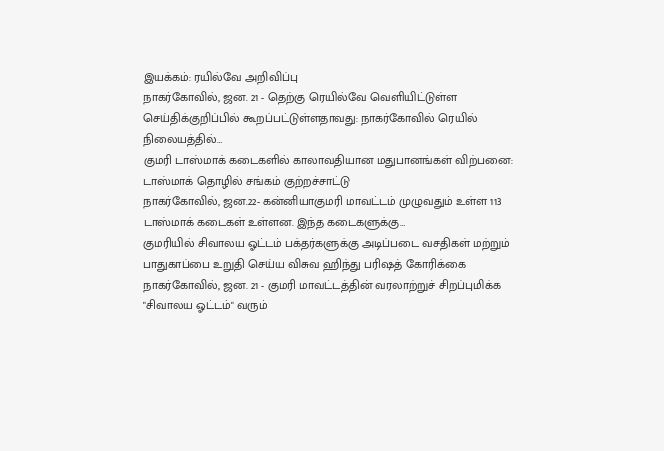இயக்கம்: ரயில்வே அறிவிப்பு
நாகர்கோவில், ஜன. 21 - தெற்கு ரெயில்வே வெளியிட்டுள்ள செய்திக்குறிப்பில் கூறப்பட்டுள்ளதாவது: நாகர்கோவில் ரெயில் நிலையத்தில்…
குமரி டாஸ்மாக் கடைகளில் காலாவதியான மதுபானங்கள் விற்பனை: டாஸ்மாக் தொழில் சங்கம் குற்றச்சாட்டு
நாகர்கோவில், ஜன.22- கன்னியாகுமரி மாவட்டம் முழுவதும் உள்ள 113 டாஸ்மாக் கடைகள் உள்ளன. இந்த கடைகளுக்கு…
குமரியில் சிவாலய ஓட்டம் பக்தர்களுக்கு அடிப்படை வசதிகள் மற்றும் பாதுகாப்பை உறுதி செய்ய விசுவ ஹிந்து பரிஷத் கோரிக்கை
நாகர்கோவில், ஜன. 21 - குமரி மாவட்டத்தின் வரலாற்றுச் சிறப்புமிக்க "சிவாலய ஓட்டம்" வரும்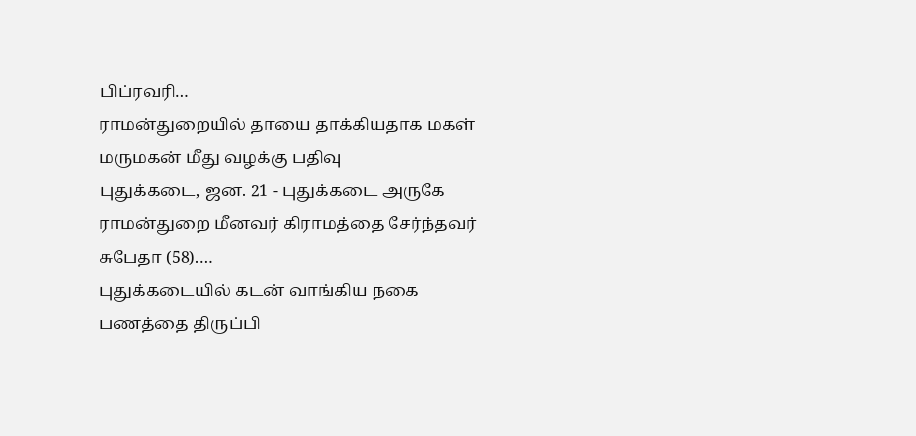பிப்ரவரி…
ராமன்துறையில் தாயை தாக்கியதாக மகள் மருமகன் மீது வழக்கு பதிவு
புதுக்கடை, ஜன. 21 - புதுக்கடை அருகே ராமன்துறை மீனவர் கிராமத்தை சேர்ந்தவர் சுபேதா (58).…
புதுக்கடையில் கடன் வாங்கிய நகை பணத்தை திருப்பி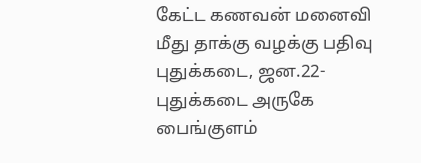கேட்ட கணவன் மனைவி மீது தாக்கு வழக்கு பதிவு
புதுக்கடை, ஜன.22- புதுக்கடை அருகே பைங்குளம்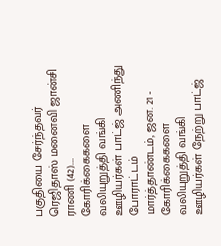பகுதியை சேர்ந்தவர் ரெஜிதாஸ் மனைவி ஜான்சி ராணி (42).…
கோரிக்கைகளை வலியுறுத்தி வங்கி ஊழியர்கள் பாட்ஜ் அணிந்து போராட்டம்
மார்த்தாண்டம், ஜன. 21 - கோரிக்கைகளை வலியுறுத்தி வங்கி ஊழியர்கள் நேற்று பாட்ஜ்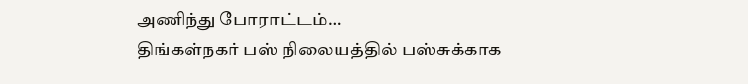அணிந்து போராட்டம்…
திங்கள்நகர் பஸ் நிலையத்தில் பஸ்சுக்காக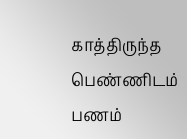காத்திருந்த பெண்ணிடம் பணம்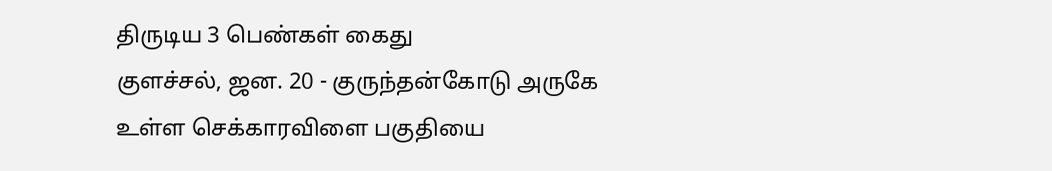திருடிய 3 பெண்கள் கைது
குளச்சல், ஜன. 20 - குருந்தன்கோடு அருகே உள்ள செக்காரவிளை பகுதியை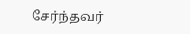சேர்ந்தவர்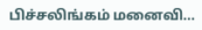பிச்சலிங்கம் மனைவி…